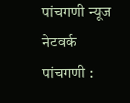पांचगणी न्यूज नेटवर्क
पांचगणी :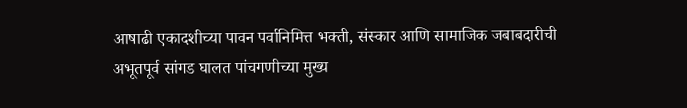आषाढी एकादशीच्या पावन पर्वानिमित्त भक्ती, संस्कार आणि सामाजिक जबाबदारीची अभूतपूर्व सांगड घालत पांचगणीच्या मुख्य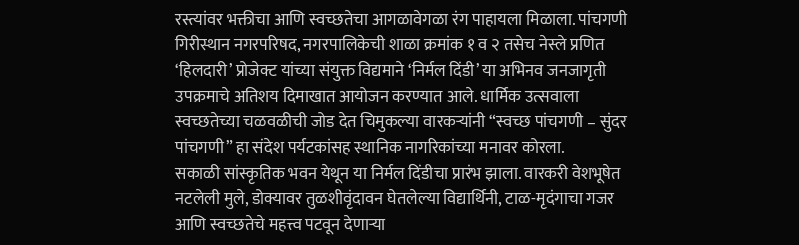रस्त्यांवर भक्तीचा आणि स्वच्छतेचा आगळावेगळा रंग पाहायला मिळाला. पांचगणी गिरीस्थान नगरपरिषद, नगरपालिकेची शाळा क्रमांक १ व २ तसेच नेस्ले प्रणित ‘हिलदारी’ प्रोजेक्ट यांच्या संयुक्त विद्यमाने ‘निर्मल दिंडी’ या अभिनव जनजागृती उपक्रमाचे अतिशय दिमाखात आयोजन करण्यात आले. धार्मिक उत्सवाला स्वच्छतेच्या चळवळीची जोड देत चिमुकल्या वारकऱ्यांनी “स्वच्छ पांचगणी – सुंदर पांचगणी” हा संदेश पर्यटकांसह स्थानिक नागरिकांच्या मनावर कोरला.
सकाळी सांस्कृतिक भवन येथून या निर्मल दिंडीचा प्रारंभ झाला. वारकरी वेशभूषेत नटलेली मुले, डोक्यावर तुळशीवृंदावन घेतलेल्या विद्यार्थिनी, टाळ-मृदंगाचा गजर आणि स्वच्छतेचे महत्त्व पटवून देणाऱ्या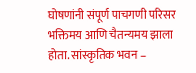घोषणांनी संपूर्ण पाचगणी परिसर भक्तिमय आणि चैतन्यमय झाला होता. सांस्कृतिक भवन –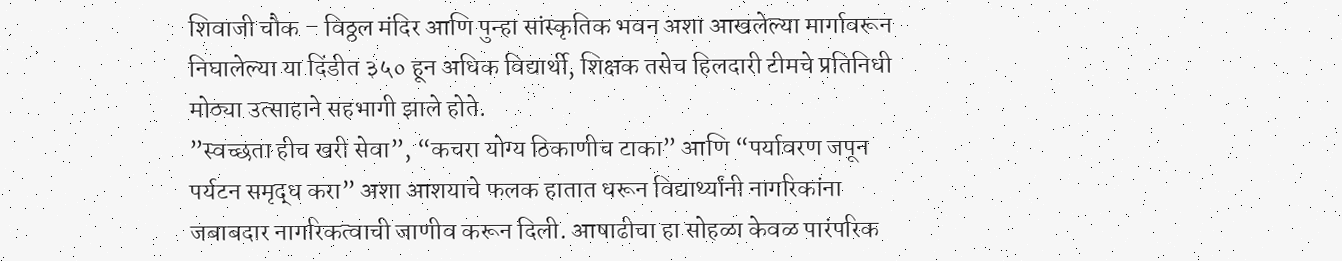शिवाजी चौक – विठ्ठल मंदिर आणि पुन्हा सांस्कृतिक भवन अशा आखलेल्या मार्गावरून निघालेल्या या दिंडीत ३५० हून अधिक विद्यार्थी, शिक्षक तसेच हिलदारी टीमचे प्रतिनिधी मोठ्या उत्साहाने सहभागी झाले होते.
”स्वच्छता हीच खरी सेवा”, “कचरा योग्य ठिकाणीच टाका” आणि “पर्यावरण जपून पर्यटन समृद्ध करा” अशा आशयाचे फलक हातात धरून विद्यार्थ्यांनी नागरिकांना जबाबदार नागरिकत्वाची जाणीव करून दिली. आषाढीचा हा सोहळा केवळ पारंपरिक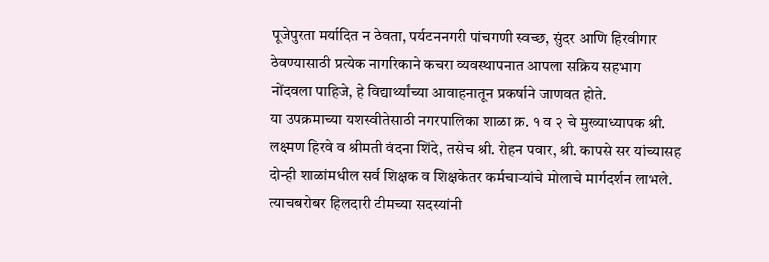पूजेपुरता मर्यादित न ठेवता, पर्यटननगरी पांचगणी स्वच्छ, सुंदर आणि हिरवीगार ठेवण्यासाठी प्रत्येक नागरिकाने कचरा व्यवस्थापनात आपला सक्रिय सहभाग नोंदवला पाहिजे, हे विद्यार्थ्यांच्या आवाहनातून प्रकर्षाने जाणवत होते.
या उपक्रमाच्या यशस्वीतेसाठी नगरपालिका शाळा क्र. १ व २ चे मुख्याध्यापक श्री. लक्ष्मण हिरवे व श्रीमती वंदना शिंदे, तसेच श्री. रोहन पवार, श्री. कापसे सर यांच्यासह दोन्ही शाळांमधील सर्व शिक्षक व शिक्षकेतर कर्मचाऱ्यांचे मोलाचे मार्गदर्शन लाभले. त्याचबरोबर हिलदारी टीमच्या सदस्यांनी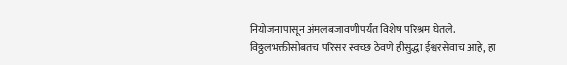नियोजनापासून अंमलबजावणीपर्यंत विशेष परिश्रम घेतले.
विठ्ठलभक्तीसोबतच परिसर स्वच्छ ठेवणे हीसुद्धा ईश्वरसेवाच आहे, हा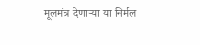मूलमंत्र देणाऱ्या या निर्मल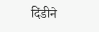दिंडीने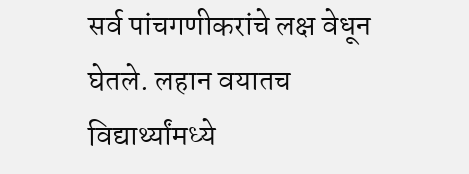सर्व पांचगणीकरांचे लक्ष वेधून घेतले. लहान वयातच विद्यार्थ्यांमध्ये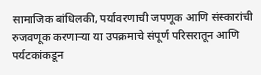सामाजिक बांधिलकी, पर्यावरणाची जपणूक आणि संस्कारांची रुजवणूक करणाऱ्या या उपक्रमाचे संपूर्ण परिसरातून आणि पर्यटकांकडून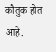कौतुक होत आहे.